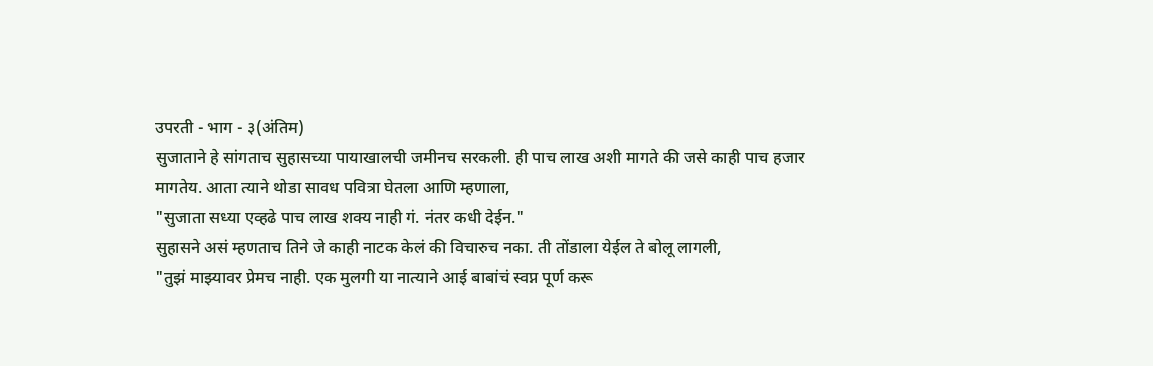उपरती - भाग - ३(अंतिम)
सुजाताने हे सांगताच सुहासच्या पायाखालची जमीनच सरकली. ही पाच लाख अशी मागते की जसे काही पाच हजार मागतेय. आता त्याने थोडा सावध पवित्रा घेतला आणि म्हणाला,
"सुजाता सध्या एव्हढे पाच लाख शक्य नाही गं. नंतर कधी देईन."
सुहासने असं म्हणताच तिने जे काही नाटक केलं की विचारुच नका. ती तोंडाला येईल ते बोलू लागली,
"तुझं माझ्यावर प्रेमच नाही. एक मुलगी या नात्याने आई बाबांचं स्वप्न पूर्ण करू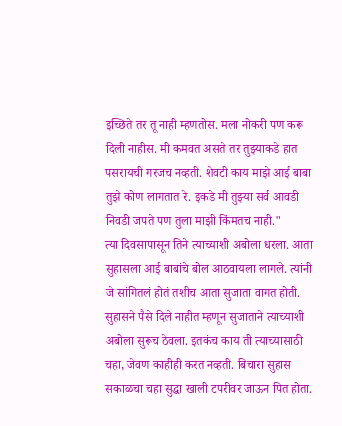इच्छिते तर तू नाही म्हणतोस. मला नोकरी पण करू दिली नाहीस. मी कमवत असते तर तुझ्याकडे हात पसरायची गरजच नव्हती. शेवटी काय माझे आई बाबा तुझे कोण लागतात रे. इकडे मी तुझ्या सर्व आवडी निवडी जपते पण तुला माझी किंमतच नाही."
त्या दिवसापासून तिने त्याच्याशी अबोला धरला. आता सुहासला आई बाबांचे बोल आठवायला लागले. त्यांनी जे सांगितलं होतं तशीच आता सुजाता वागत होती. सुहासने पैसे दिले नाहीत म्हणून सुजाताने त्याच्याशी अबोला सुरूच ठेवला. इतकंच काय ती त्याच्यासाठी चहा, जेवण काहीही करत नव्हती. बिचारा सुहास सकाळचा चहा सुद्धा खाली टपरीवर जाऊन पित होता.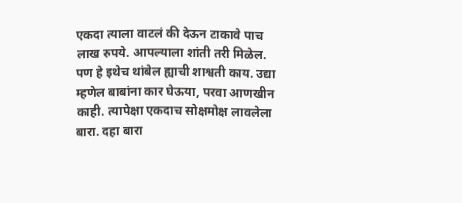एकदा त्याला वाटलं की देऊन टाकावे पाच लाख रुपये. आपल्याला शांती तरी मिळेल. पण हे इथेच थांबेल ह्याची शाश्वती काय. उद्या म्हणेल बाबांना कार घेऊया, परवा आणखीन काही. त्यापेक्षा एकदाच सोक्षमोक्ष लावलेला बारा. दहा बारा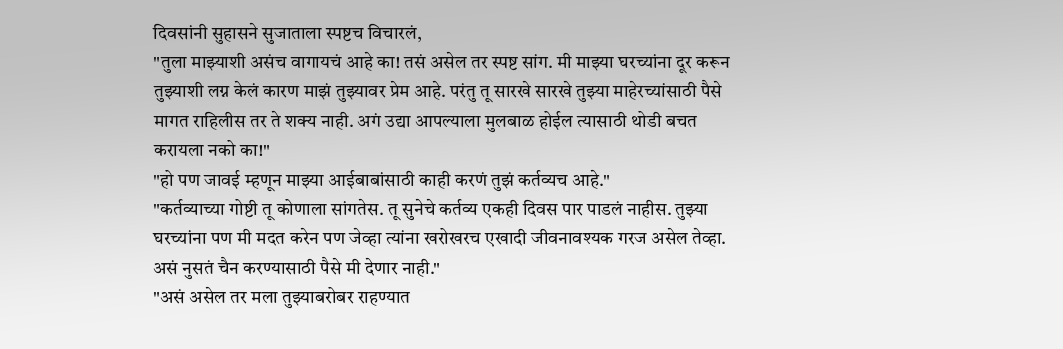दिवसांनी सुहासने सुजाताला स्पष्टच विचारलं,
"तुला माझ्याशी असंच वागायचं आहे का! तसं असेल तर स्पष्ट सांग. मी माझ्या घरच्यांना दूर करून तुझ्याशी लग्न केलं कारण माझं तुझ्यावर प्रेम आहे. परंतु तू सारखे सारखे तुझ्या माहेरच्यांसाठी पैसे मागत राहिलीस तर ते शक्य नाही. अगं उद्या आपल्याला मुलबाळ होईल त्यासाठी थोडी बचत करायला नको का!"
"हो पण जावई म्हणून माझ्या आईबाबांसाठी काही करणं तुझं कर्तव्यच आहे."
"कर्तव्याच्या गोष्टी तू कोणाला सांगतेस. तू सुनेचे कर्तव्य एकही दिवस पार पाडलं नाहीस. तुझ्या घरच्यांना पण मी मदत करेन पण जेव्हा त्यांना खरोखरच एखादी जीवनावश्यक गरज असेल तेव्हा. असं नुसतं चैन करण्यासाठी पैसे मी देणार नाही."
"असं असेल तर मला तुझ्याबरोबर राहण्यात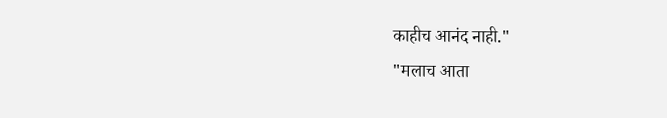काहीच आनंद नाही."
"मलाच आता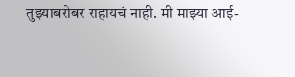तुझ्याबरोबर राहायचं नाही. मी माझ्या आई-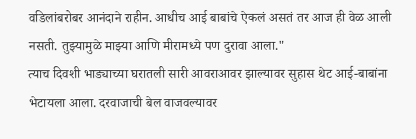वडिलांबरोबर आनंदाने राहीन. आधीच आई बाबांचे ऐकलं असतं तर आज ही वेळ आली नसती. तुझ्यामुळे माझ्या आणि मीरामध्ये पण दुरावा आला."
त्याच दिवशी भाड्याच्या घरातली सारी आवराआवर झाल्यावर सुहास थेट आई-बाबांना भेटायला आला. दरवाजाची बेल वाजवल्यावर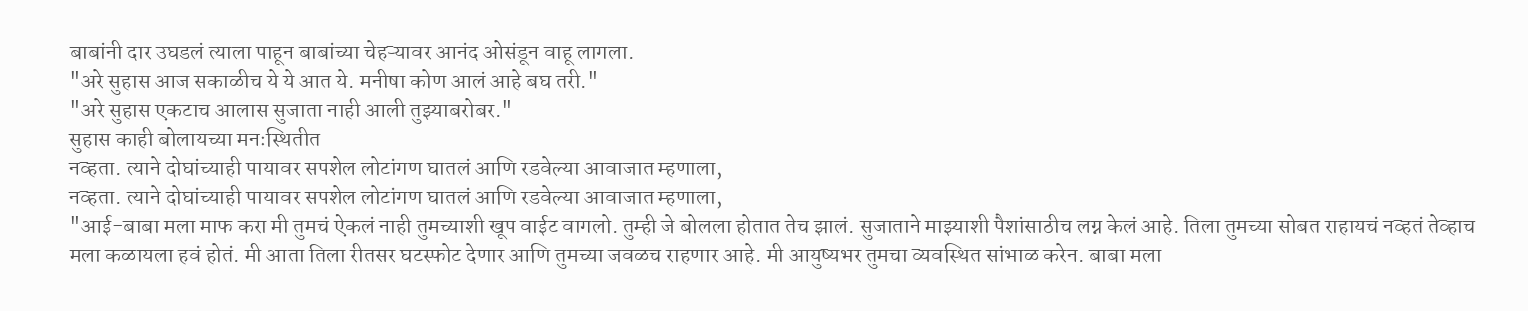बाबांनी दार उघडलं त्याला पाहून बाबांच्या चेहऱ्यावर आनंद ओसंडून वाहू लागला.
"अरे सुहास आज सकाळीच ये ये आत ये. मनीषा कोण आलं आहे बघ तरी."
"अरे सुहास एकटाच आलास सुजाता नाही आली तुझ्याबरोबर."
सुहास काही बोलायच्या मनःस्थितीत
नव्हता. त्याने दोघांच्याही पायावर सपशेल लोटांगण घातलं आणि रडवेल्या आवाजात म्हणाला,
नव्हता. त्याने दोघांच्याही पायावर सपशेल लोटांगण घातलं आणि रडवेल्या आवाजात म्हणाला,
"आई-बाबा मला माफ करा मी तुमचं ऐकलं नाही तुमच्याशी खूप वाईट वागलो. तुम्ही जे बोलला होतात तेच झालं. सुजाताने माझ्याशी पैशांसाठीच लग्न केलं आहे. तिला तुमच्या सोबत राहायचं नव्हतं तेव्हाच मला कळायला हवं होतं. मी आता तिला रीतसर घटस्फोट देणार आणि तुमच्या जवळच राहणार आहे. मी आयुष्यभर तुमचा व्यवस्थित सांभाळ करेन. बाबा मला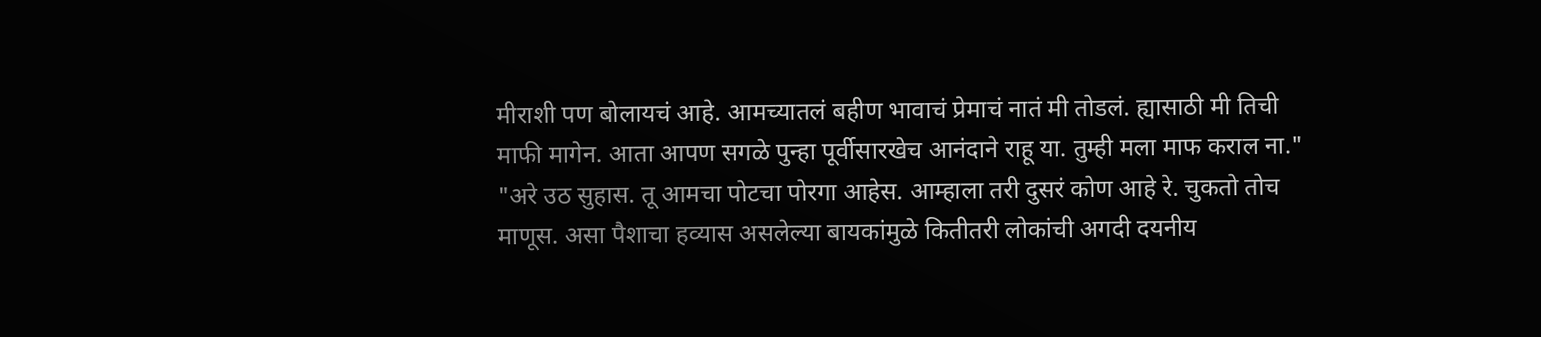मीराशी पण बोलायचं आहे. आमच्यातलं बहीण भावाचं प्रेमाचं नातं मी तोडलं. ह्यासाठी मी तिची माफी मागेन. आता आपण सगळे पुन्हा पूर्वीसारखेच आनंदाने राहू या. तुम्ही मला माफ कराल ना."
"अरे उठ सुहास. तू आमचा पोटचा पोरगा आहेस. आम्हाला तरी दुसरं कोण आहे रे. चुकतो तोच माणूस. असा पैशाचा हव्यास असलेल्या बायकांमुळे कितीतरी लोकांची अगदी दयनीय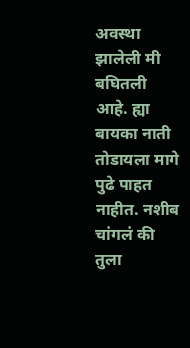अवस्था झालेली मी बघितली आहे. ह्या बायका नाती तोडायला मागे पुढे पाहत नाहीत. नशीब चांगलं की तुला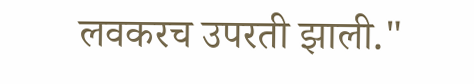लवकरच उपरती झाली."